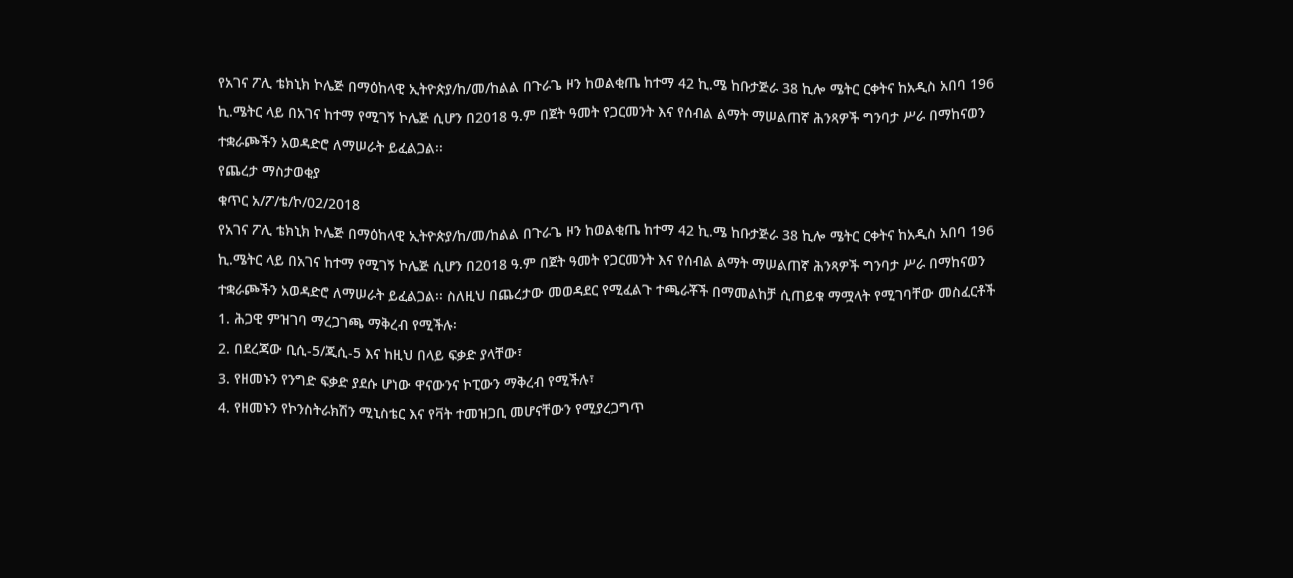የአገና ፖሊ ቴክኒክ ኮሌጅ በማዕከላዊ ኢትዮጵያ/ከ/መ/ከልል በጉራጌ ዞን ከወልቂጤ ከተማ 42 ኪ.ሜ ከቡታጅራ 38 ኪሎ ሜትር ርቀትና ከአዲስ አበባ 196 ኪ.ሜትር ላይ በአገና ከተማ የሚገኝ ኮሌጅ ሲሆን በ2018 ዓ.ም በጀት ዓመት የጋርመንት እና የሰብል ልማት ማሠልጠኛ ሕንጻዎች ግንባታ ሥራ በማከናወን ተቋራጮችን አወዳድሮ ለማሠራት ይፈልጋል፡፡
የጨረታ ማስታወቂያ
ቁጥር አ/ፖ/ቴ/ኮ/02/2018
የአገና ፖሊ ቴክኒክ ኮሌጅ በማዕከላዊ ኢትዮጵያ/ከ/መ/ከልል በጉራጌ ዞን ከወልቂጤ ከተማ 42 ኪ.ሜ ከቡታጅራ 38 ኪሎ ሜትር ርቀትና ከአዲስ አበባ 196 ኪ.ሜትር ላይ በአገና ከተማ የሚገኝ ኮሌጅ ሲሆን በ2018 ዓ.ም በጀት ዓመት የጋርመንት እና የሰብል ልማት ማሠልጠኛ ሕንጻዎች ግንባታ ሥራ በማከናወን ተቋራጮችን አወዳድሮ ለማሠራት ይፈልጋል፡፡ ስለዚህ በጨረታው መወዳደር የሚፈልጉ ተጫራቾች በማመልከቻ ሲጠይቁ ማሟላት የሚገባቸው መስፈርቶች
1. ሕጋዊ ምዝገባ ማረጋገጫ ማቅረብ የሚችሉ፡
2. በደረጃው ቢሲ-5/ጂሲ-5 እና ከዚህ በላይ ፍቃድ ያላቸው፣
3. የዘመኑን የንግድ ፍቃድ ያደሱ ሆነው ዋናውንና ኮፒውን ማቅረብ የሚችሉ፣
4. የዘመኑን የኮንስትራክሽን ሚኒስቴር እና የቫት ተመዝጋቢ መሆናቸውን የሚያረጋግጥ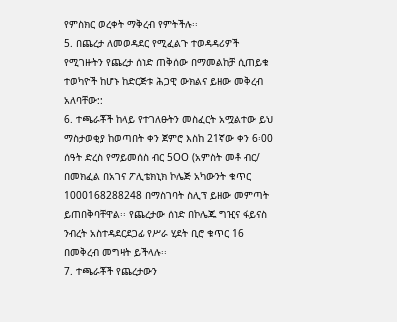የምስክር ወረቀት ማቅረብ የምትችሉ፡፡
5. በጨረታ ለመወዳደር የሚፈልጉ ተወዳዳሪዎች የሚገዙትን የጨረታ ሰነድ ጠቅሰው በማመልከቻ ሲጠይቁ ተወካዮች ከሆኑ ከድርጅቱ ሕጋዊ ውክልና ይዘው መቅረብ አለባቸው::
6. ተጫራቾች ከላይ የተገለፁትን መስፈርት አሟልተው ይህ ማስታወቂያ ከወጣበት ቀን ጀምሮ እስከ 21ኛው ቀን 6፡00 ሰዓት ድረስ የማይመሰስ ብር 5OO (አምስት መቶ ብር/ በመክፈል በአገና ፖሊቴክኒክ ኮሌጅ አካውንት ቁጥር 1000168288248 በማስገባት ስሊፕ ይዘው መምጣት ይጠበቅባቸዋል፡፡ የጨረታው ሰነድ በኮሌጁ ግዢና ፋይናስ ንብረት አስተዳደርደጋፊ የሥራ ሂደት ቢሮ ቁጥር 16 በመቅረብ መግዛት ይችላሉ፡፡
7. ተጫራቾች የጨረታውን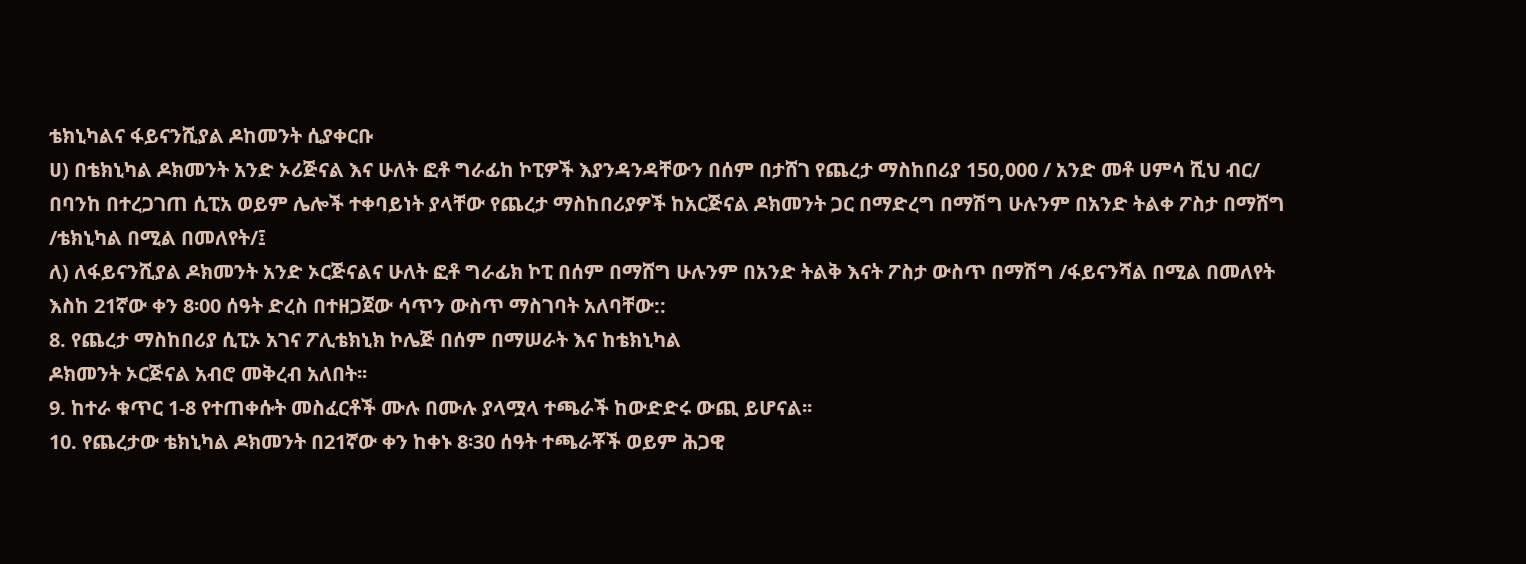ቴክኒካልና ፋይናንሺያል ዶከመንት ሲያቀርቡ
ሀ) በቴክኒካል ዶክመንት አንድ ኦሪጅናል እና ሁለት ፎቶ ግራፊከ ኮፒዎች እያንዳንዳቸውን በሰም በታሸገ የጨረታ ማስከበሪያ 150,000 / አንድ መቶ ሀምሳ ሺህ ብር/ በባንከ በተረጋገጠ ሲፒአ ወይም ሌሎች ተቀባይነት ያላቸው የጨረታ ማስከበሪያዎች ከአርጅናል ዶክመንት ጋር በማድረግ በማሽግ ሁሉንም በአንድ ትልቀ ፖስታ በማሸግ /ቴክኒካል በሚል በመለየት/፤
ለ) ለፋይናንሺያል ዶክመንት አንድ ኦርጅናልና ሁለት ፎቶ ግራፊክ ኮፒ በሰም በማሸግ ሁሉንም በአንድ ትልቅ እናት ፖስታ ውስጥ በማሽግ /ፋይናንሻል በሚል በመለየት እስከ 21ኛው ቀን 8፡00 ሰዓት ድረስ በተዘጋጀው ሳጥን ውስጥ ማስገባት አለባቸው::
8. የጨረታ ማስከበሪያ ሲፒኦ አገና ፖሊቴክኒክ ኮሌጅ በሰም በማሠራት እና ከቴክኒካል
ዶክመንት ኦርጅናል አብሮ መቅረብ አለበት፡፡
9. ከተራ ቁጥር 1-8 የተጠቀሱት መስፈርቶች ሙሉ በሙሉ ያላሟላ ተጫራች ከውድድሩ ውጪ ይሆናል፡፡
10. የጨረታው ቴክኒካል ዶክመንት በ21ኛው ቀን ከቀኑ 8፡30 ሰዓት ተጫራቾች ወይም ሕጋዊ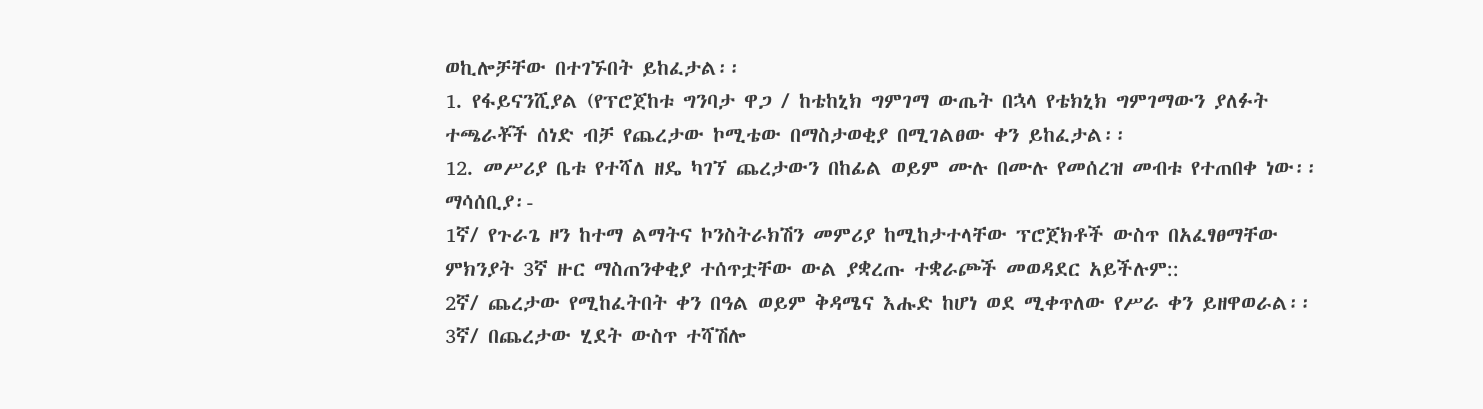ወኪሎቻቸው በተገኙበት ይከፈታል፡፡
1. የፋይናንሺያል (የፕሮጀከቱ ግንባታ ዋጋ / ከቴከኒክ ግምገማ ውጤት በኋላ የቴክኒክ ግምገማውን ያለፉት ተጫራቾች ሰነድ ብቻ የጨረታው ኮሚቴው በማስታወቂያ በሚገልፀው ቀን ይከፈታል፡፡
12. መሥሪያ ቤቱ የተሻለ ዘዴ ካገኘ ጨረታውን በከፊል ወይም ሙሉ በሙሉ የመሰረዝ መብቱ የተጠበቀ ነው፡፡
ማሳሰቢያ፡-
1ኛ/ የጉራጌ ዞን ከተማ ልማትና ኮንስትራክሽን መምሪያ ከሚከታተላቸው ፕሮጀክቶች ውስጥ በአፈፃፀማቸው ምክንያት 3ኛ ዙር ማስጠንቀቂያ ተሰጥቷቸው ውል ያቋረጡ ተቋራጮች መወዳደር አይችሉም::
2ኛ/ ጨረታው የሚከፈትበት ቀን በዓል ወይም ቅዳሜና እሑድ ከሆነ ወደ ሚቀጥለው የሥራ ቀን ይዘዋወራል፡፡
3ኛ/ በጨረታው ሂደት ውስጥ ተሻሽሎ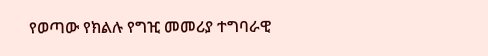የወጣው የክልሉ የግዢ መመሪያ ተግባራዊ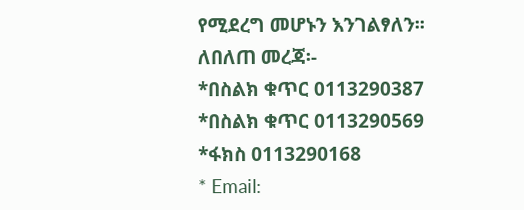የሚደረግ መሆኑን እንገልፃለን፡፡
ለበለጠ መረጃ፡-
*በስልክ ቁጥር 0113290387
*በስልክ ቁጥር 0113290569
*ፋክስ 0113290168
* Email: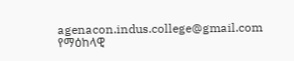agenacon.indus.college@gmail.com
የማዕከላዊ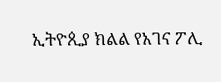ኢትዮጲያ ክልል የአገና ፖሊ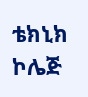ቴክኒክ ኮሌጅ